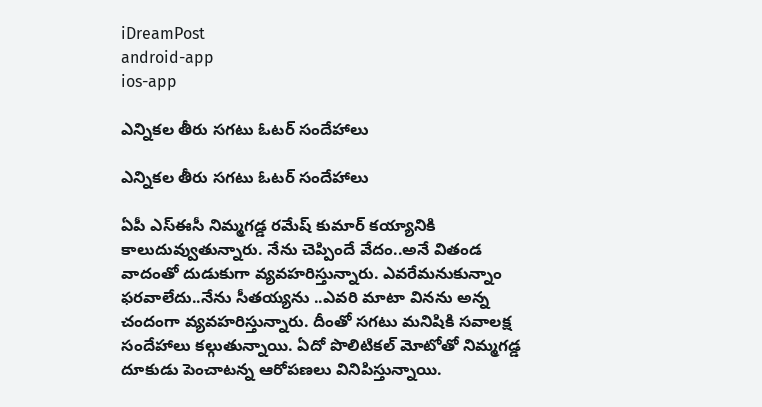iDreamPost
android-app
ios-app

ఎన్నికల తీరు సగటు ఓటర్ సందేహాలు

ఎన్నికల తీరు సగటు ఓటర్ సందేహాలు

ఏపీ ఎస్ఈసీ నిమ్మగడ్డ రమేష్ కుమార్ కయ్యానికి కాలుదువ్వుతున్నారు. నేను చెప్పిందే వేదం..అనే వితండ వాదంతో దుడుకుగా వ్యవహరిస్తున్నారు. ఎవరేమనుకున్నాం ఫరవాలేదు..నేను సీతయ్యను ..ఎవరి మాటా వినను అన్న చందంగా వ్యవహరిస్తున్నారు. దీంతో సగటు మనిషికి సవాలక్ష సందేహాలు కల్గుతున్నాయి. ఏదో పొలిటికల్ మోటోతో నిమ్మగడ్డ దూకుడు పెంచాటన్న ఆరోపణలు వినిపిస్తున్నాయి.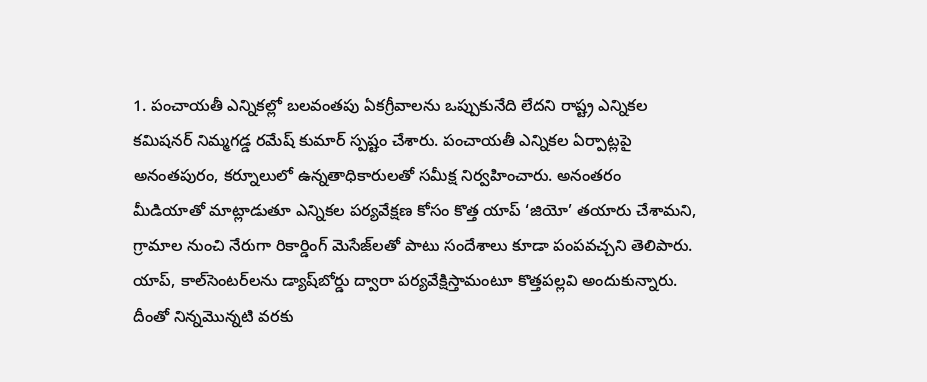1. పంచాయతీ ఎన్నికల్లో బలవంతపు ఏకగ్రీవాలను ఒప్పుకునేది లేదని రాష్ట్ర ఎన్నికల కమిషనర్‌ నిమ్మగడ్డ రమేష్‌ కుమార్‌ స్పష్టం చేశారు. పంచాయతీ ఎన్నికల ఏర్పాట్లపై అనంతపురం, కర్నూలులో ఉన్నతాధికారులతో సమీక్ష నిర్వహించారు. అనంతరం మీడియాతో మాట్లాడుతూ ఎన్నికల పర్యవేక్షణ కోసం కొత్త యాప్‌ ‘జియో’ తయారు చేశామని, గ్రామాల నుంచి నేరుగా రికార్డింగ్‌ మెసేజ్‌లతో పాటు సందేశాలు కూడా పంపవచ్చని తెలిపారు. యాప్, కాల్‌సెంటర్‌లను డ్యాష్‌బోర్డు ద్వారా పర్యవేక్షిస్తామంటూ కొత్తపల్లవి అందుకున్నారు. దీంతో నిన్నమొన్నటి వరకు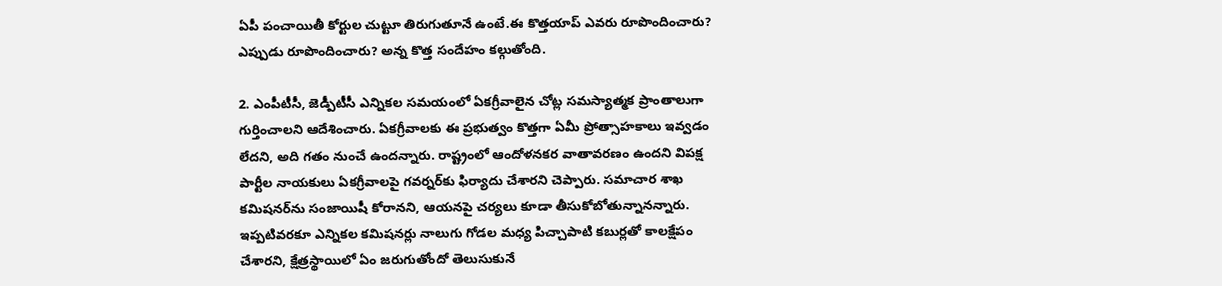ఏపీ పంచాయితీ కోర్టుల చుట్టూ తిరుగుతూనే ఉంటే.ఈ కొత్తయాప్ ఎవరు రూపొందించారు? ఎప్పుడు రూపొందించారు? అన్న కొత్త సందేహం కల్గుతోంది.

2. ఎంపీటీసీ, జెడ్పీటీసీ ఎన్నికల సమయంలో ఏకగ్రీవాలైన చోట్ల సమస్యాత్మక ప్రాంతాలుగా గుర్తించాలని ఆదేశించారు. ఏకగ్రీవాలకు ఈ ప్రభుత్వం కొత్తగా ఏమీ ప్రోత్సాహకాలు ఇవ్వడం లేదని, అది గతం నుంచే ఉందన్నారు. రాష్ట్రంలో ఆందోళనకర వాతావరణం ఉందని విపక్ష పార్టీల నాయకులు ఏకగ్రీవాలపై గవర్నర్‌కు ఫిర్యాదు చేశారని చెప్పారు. సమాచార శాఖ కమిషనర్‌ను సంజాయిషీ కోరానని, ఆయనపై చర్యలు కూడా తీసుకోబోతున్నానన్నారు. ఇప్పటివరకూ ఎన్నికల కమిషనర్లు నాలుగు గోడల మధ్య పిచ్చాపాటి కబుర్లతో కాలక్షేపం చేశారని, క్షేత్రస్థాయిలో ఏం జరుగుతోందో తెలుసుకునే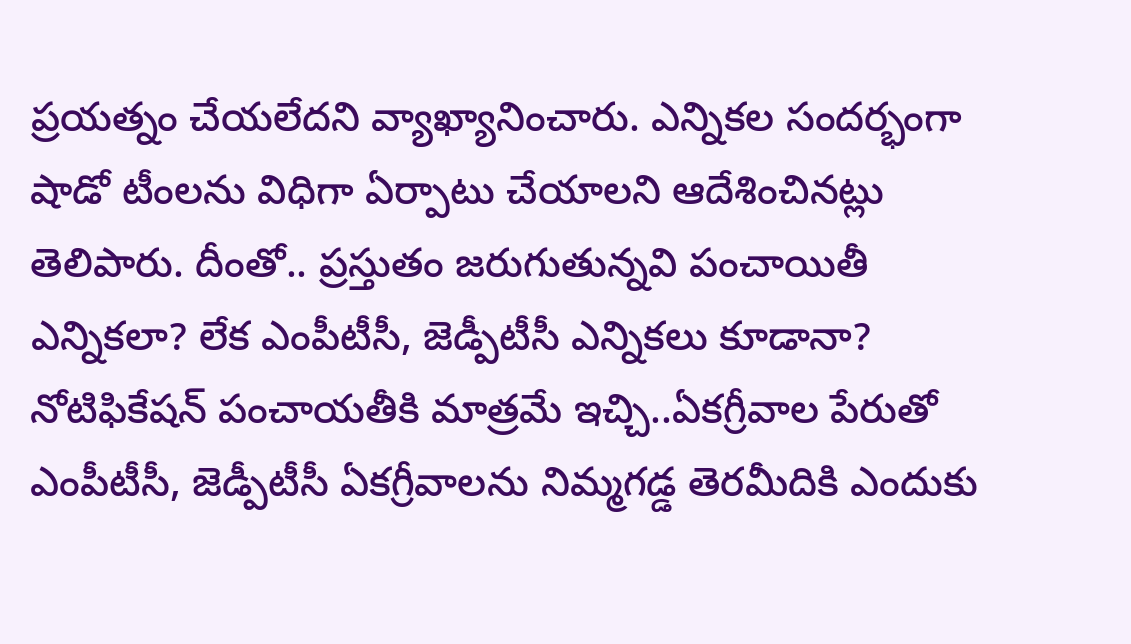ప్రయత్నం చేయలేదని వ్యాఖ్యానించారు. ఎన్నికల సందర్భంగా షాడో టీంలను విధిగా ఏర్పాటు చేయాలని ఆదేశించినట్లు తెలిపారు. దీంతో.. ప్రస్తుతం జరుగుతున్నవి పంచాయితీ ఎన్నికలా? లేక ఎంపీటీసీ, జెడ్పీటీసీ ఎన్నికలు కూడానా? నోటిఫికేషన్ పంచాయతీకి మాత్రమే ఇచ్చి..ఏకగ్రీవాల పేరుతో ఎంపీటీసీ, జెడ్పీటీసీ ఏకగ్రీవాలను నిమ్మగడ్డ తెరమీదికి ఎందుకు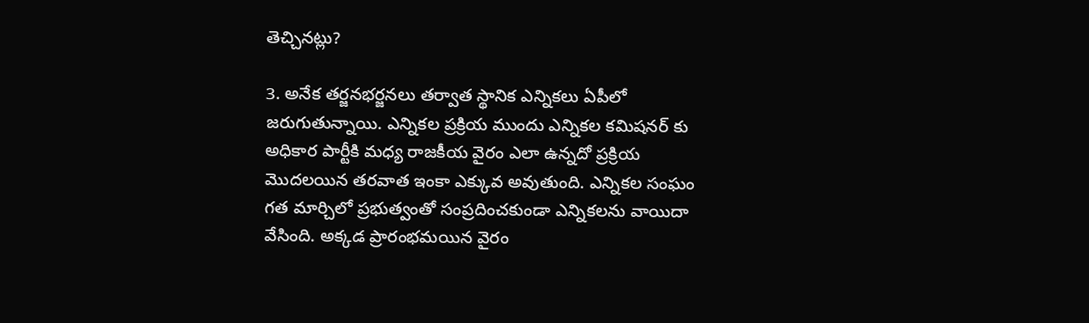తెచ్చినట్లు?

3. అనేక తర్జనభర్జనలు తర్వాత స్థానిక ఎన్నికలు ఏపీలో జరుగుతున్నాయి. ఎన్నికల ప్రక్రియ ముందు ఎన్నికల కమిషనర్ కు అధికార పార్టీకి మధ్య రాజకీయ వైరం ఎలా ఉన్నదో ప్రక్రియ మొదలయిన తరవాత ఇంకా ఎక్కువ అవుతుంది. ఎన్నికల సంఘం గత మార్చిలో ప్రభుత్వంతో సంప్రదించకుండా ఎన్నికలను వాయిదా వేసింది. అక్కడ ప్రారంభమయిన వైరం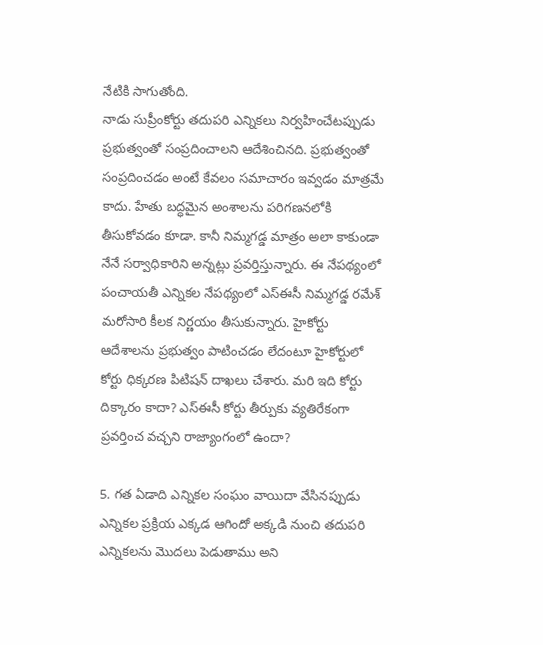నేటికి సాగుతోంది.
నాడు సుప్రీంకోర్టు తదుపరి ఎన్నికలు నిర్వహించేటప్పుడు ప్రభుత్వంతో సంప్రదించాలని ఆదేశించినది. ప్రభుత్వంతో సంప్రదించడం అంటే కేవలం సమాచారం ఇవ్వడం మాత్రమే కాదు. హేతు బద్ధమైన అంశాలను పరిగణనలోకి తీసుకోవడం కూడా. కానీ నిమ్మగడ్డ మాత్రం అలా కాకుండా నేనే సర్వాధికారిని అన్నట్లు ప్రవర్తిస్తున్నారు. ఈ నేపథ్యంలో పంచాయతీ ఎన్నికల నేపథ్యంలో ఎస్ఈసీ నిమ్మగడ్డ రమేశ్ మరోసారి కీలక నిర్ణయం తీసుకున్నారు. హైకోర్టు ఆదేశాలను ప్రభుత్వం పాటించడం లేదంటూ హైకోర్టులో కోర్టు ధిక్కరణ పిటిషన్ దాఖలు చేశారు. మరి ఇది కోర్టు దిక్కారం కాదా? ఎస్ఈసీ కోర్టు తీర్పుకు వ్యతిరేకంగా ప్రవర్తించ వచ్చని రాజ్యాంగంలో ఉందా?

5. గత ఏడాది ఎన్నికల సంఘం వాయిదా వేసినప్పుడు ఎన్నికల ప్రక్రియ ఎక్కడ ఆగిందో అక్కడి నుంచి తదుపరి ఎన్నికలను మొదలు పెడుతాము అని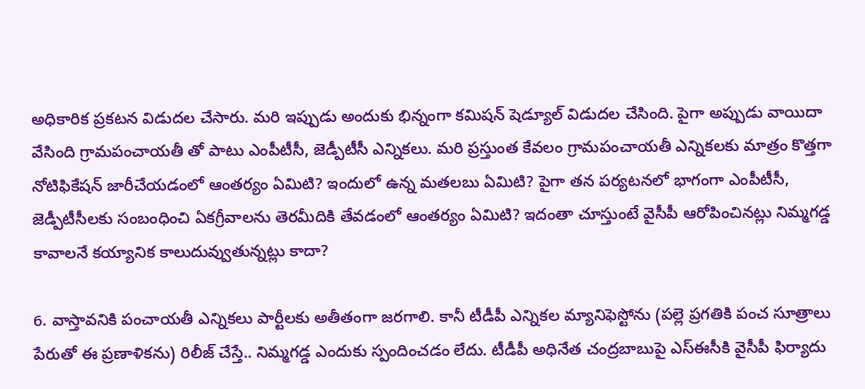అధికారిక ప్రకటన విడుదల చేసారు. మరి ఇప్పుడు అందుకు భిన్నంగా కమిషన్ షెడ్యూల్ విడుదల చేసింది. పైగా అప్పుడు వాయిదా వేసింది గ్రామపంచాయతీ తో పాటు ఎంపీటీసీ, జెడ్పీటీసీ ఎన్నికలు. మరి ప్రస్తుంత కేవలం గ్రామపంచాయతీ ఎన్నికలకు మాత్రం కొత్తగా నోటిఫికేషన్ జారీచేయడంలో ఆంతర్యం ఏమిటి? ఇందులో ఉన్న మతలబు ఏమిటి? పైగా తన పర్యటనలో భాగంగా ఎంపీటీసీ, జెడ్పీటీసీలకు సంబంధించి ఏకగ్రీవాలను తెరమీదికి తేవడంలో ఆంతర్యం ఏమిటి? ఇదంతా చూస్తుంటే వైసీపీ ఆరోపించినట్లు నిమ్మగడ్డ కావాలనే కయ్యానిక కాలుదువ్వుతున్నట్లు కాదా?

6. వాస్తావనికి పంచాయతీ ఎన్నికలు పార్టీలకు అతీతంగా జరగాలి. కానీ టీడీపీ ఎన్నికల మ్యానిఫెస్టోను (పల్లె ప్రగతికి పంచ సూత్రాలు పేరుతో ఈ ప్రణాళికను) రిలీజ్ చేస్తే.. నిమ్మగడ్డ ఎందుకు స్పందించడం లేదు. టీడీపీ అధినేత చంద్రబాబుపై ఎస్ఈసీకి వైసీపీ ఫిర్యాదు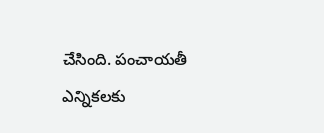చేసింది. పంచాయతీ ఎన్నికలకు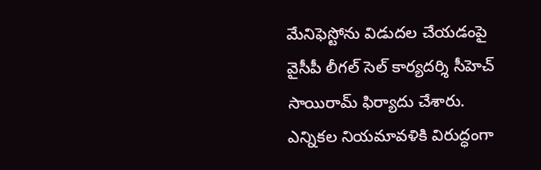మేనిఫెస్టోను విడుదల చేయడంపై వైసీపీ లీగల్ సెల్ కార్యదర్శి సీహెచ్ సాయిరామ్ ఫిర్యాదు చేశారు. ఎన్నికల నియమావళికి విరుద్ధంగా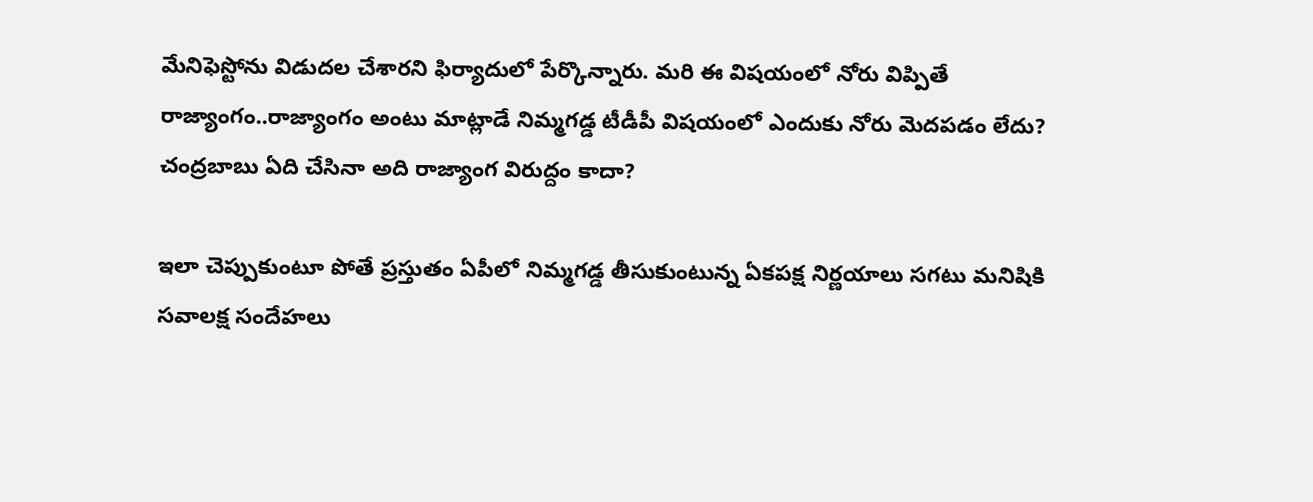మేనిఫెస్టోను విడుదల చేశారని ఫిర్యాదులో పేర్కొన్నారు. మరి ఈ విషయంలో నోరు విప్పితే రాజ్యాంగం..రాజ్యాంగం అంటు మాట్లాడే నిమ్మగడ్డ టీడీపీ విషయంలో ఎందుకు నోరు మెదపడం లేదు? చంద్రబాబు ఏది చేసినా అది రాజ్యాంగ విరుద్దం కాదా?

ఇలా చెప్పుకుంటూ పోతే ప్రస్తుతం ఏపీలో నిమ్మగడ్డ తీసుకుంటున్న ఏకపక్ష నిర్ణయాలు సగటు మనిషికి సవాలక్ష సందేహలు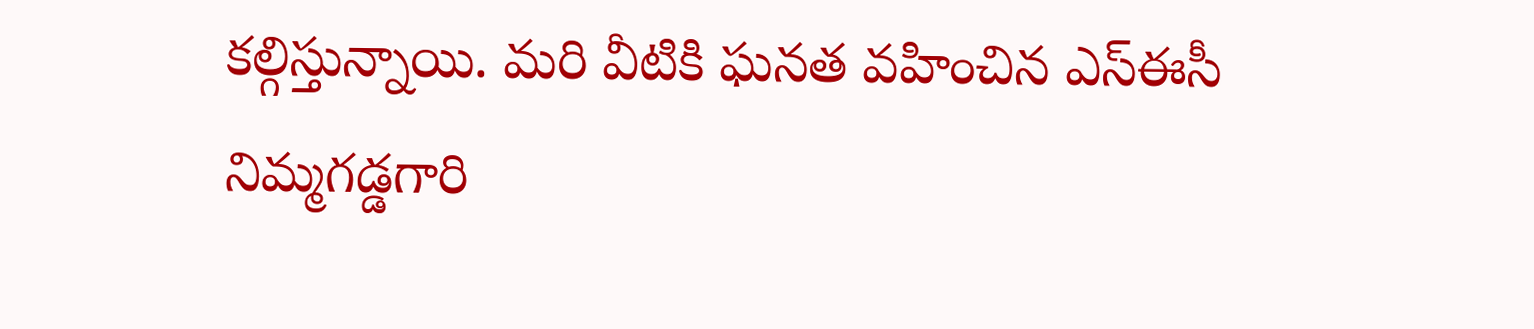కల్గిస్తున్నాయి. మరి వీటికి ఘనత వహించిన ఎస్ఈసీ నిమ్మగడ్డగారి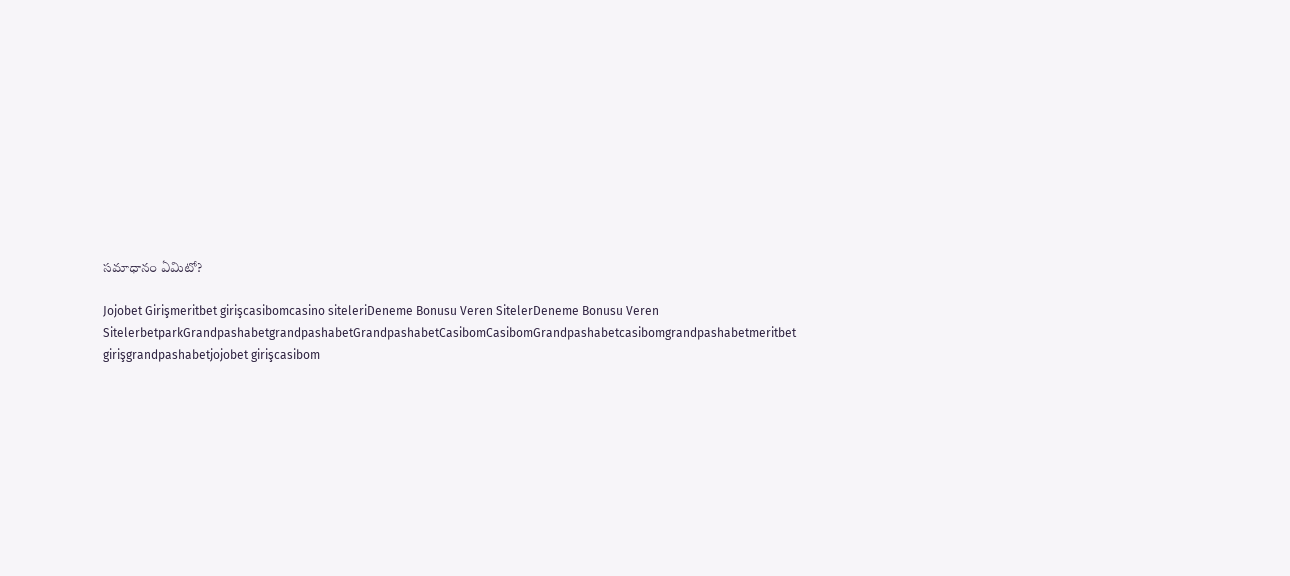సమాధానం ఏమిటో?

Jojobet Girişmeritbet girişcasibomcasino siteleriDeneme Bonusu Veren SitelerDeneme Bonusu Veren SitelerbetparkGrandpashabetgrandpashabetGrandpashabetCasibomCasibomGrandpashabetcasibomgrandpashabetmeritbet girişgrandpashabetjojobet girişcasibom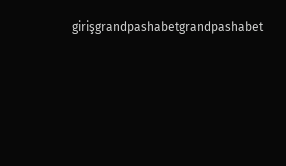girişgrandpashabetgrandpashabet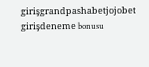girişgrandpashabetjojobet girişdeneme bonusu